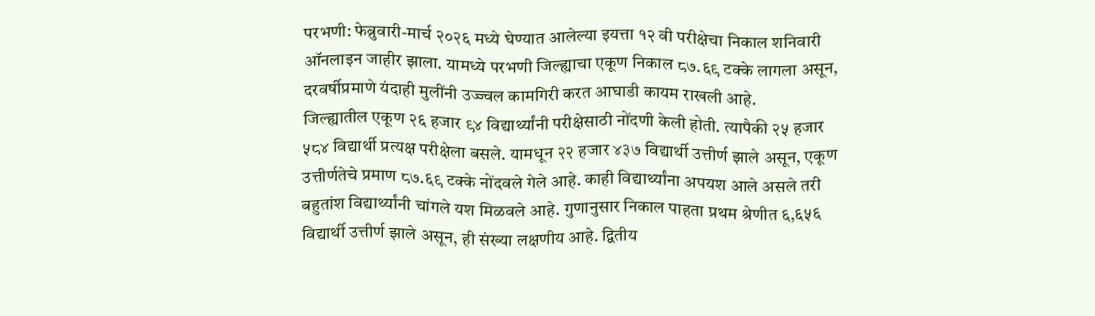परभणी: फेब्रुवारी-मार्च २०२६ मध्ये घेण्यात आलेल्या इयत्ता १२ वी परीक्षेचा निकाल शनिवारी ऑनलाइन जाहीर झाला. यामध्ये परभणी जिल्ह्याचा एकूण निकाल ८७.६९ टक्के लागला असून, दरवर्षीप्रमाणे यंदाही मुलींनी उज्ज्वल कामगिरी करत आघाडी कायम राखली आहे.
जिल्ह्यातील एकूण २६ हजार ९४ विद्यार्थ्यांनी परीक्षेसाठी नोंदणी केली होती. त्यापैकी २५ हजार ५८४ विद्यार्थी प्रत्यक्ष परीक्षेला बसले. यामधून २२ हजार ४३७ विद्यार्थी उत्तीर्ण झाले असून, एकूण उत्तीर्णतेचे प्रमाण ८७.६९ टक्के नोंदवले गेले आहे. काही विद्यार्थ्यांना अपयश आले असले तरी बहुतांश विद्यार्थ्यांनी चांगले यश मिळवले आहे. गुणानुसार निकाल पाहता प्रथम श्रेणीत ६,६५६ विद्यार्थी उत्तीर्ण झाले असून, ही संख्या लक्षणीय आहे. द्वितीय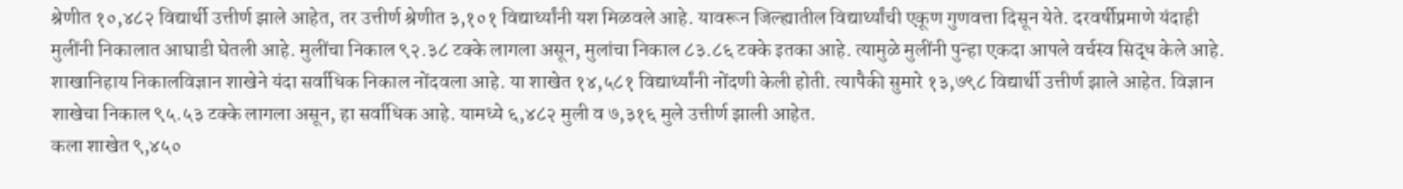श्रेणीत १०,४८२ विद्यार्थी उत्तीर्ण झाले आहेत, तर उत्तीर्ण श्रेणीत ३,१०१ विद्यार्थ्यांनी यश मिळवले आहे. यावरून जिल्ह्यातील विद्यार्थ्यांची एकूण गुणवत्ता दिसून येते. दरवर्षीप्रमाणे यंदाही मुलींनी निकालात आघाडी घेतली आहे. मुलींचा निकाल ९२.३८ टक्के लागला असून, मुलांचा निकाल ८३.८६ टक्के इतका आहे. त्यामुळे मुलींनी पुन्हा एकदा आपले वर्चस्व सिद्ध केले आहे.
शाखानिहाय निकालविज्ञान शाखेने यंदा सर्वाधिक निकाल नोंदवला आहे. या शाखेत १४,५८१ विद्यार्थ्यांनी नोंदणी केली होती. त्यापैकी सुमारे १३,७९८ विद्यार्थी उत्तीर्ण झाले आहेत. विज्ञान शाखेचा निकाल ९५.५३ टक्के लागला असून, हा सर्वाधिक आहे. यामध्ये ६,४८२ मुली व ७,३१६ मुले उत्तीर्ण झाली आहेत.
कला शाखेत ९,४५०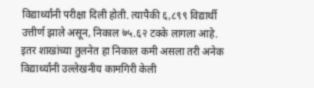विद्यार्थ्यांनी परीक्षा दिली होती. त्यापैकी ६,८९९ विद्यार्थी उत्तीर्ण झाले असून, निकाल ७५.६२ टक्के लागला आहे. इतर शाखांच्या तुलनेत हा निकाल कमी असला तरी अनेक विद्यार्थ्यांनी उल्लेखनीय कामगिरी केली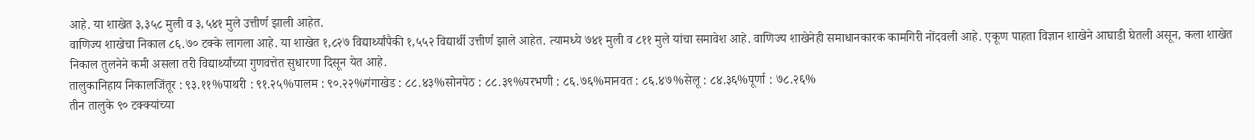आहे. या शाखेत ३,३५८ मुली व ३,५४१ मुले उत्तीर्ण झाली आहेत.
वाणिज्य शाखेचा निकाल ८६.७० टक्के लागला आहे. या शाखेत १,८२७ विद्यार्थ्यांपैकी १,५५२ विद्यार्थी उत्तीर्ण झाले आहेत. त्यामध्ये ७४१ मुली व ८११ मुले यांचा समावेश आहे. वाणिज्य शाखेनेही समाधानकारक कामगिरी नोंदवली आहे. एकूण पाहता विज्ञान शाखेने आघाडी घेतली असून, कला शाखेत निकाल तुलनेने कमी असला तरी विद्यार्थ्यांच्या गुणवत्तेत सुधारणा दिसून येत आहे.
तालुकानिहाय निकालजिंतूर : ९३.११%पाथरी : ९१.२५%पालम : ९०.२२%गंगाखेड : ८८.४३%सोनपेठ : ८८.३९%परभणी : ८६.७६%मानवत : ८६.४७%सेलू : ८४.३६%पूर्णा : ७८.२६%
तीन तालुके ९० टक्क्यांच्या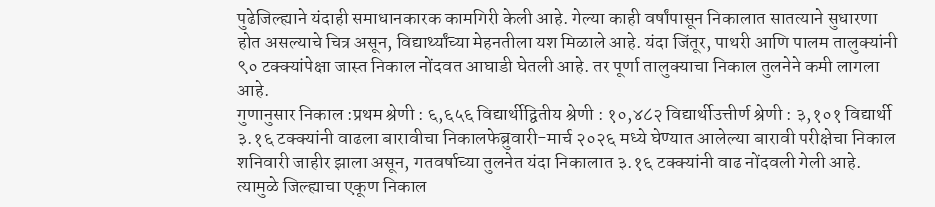पुढेजिल्ह्याने यंदाही समाधानकारक कामगिरी केली आहे. गेल्या काही वर्षांपासून निकालात सातत्याने सुधारणा होत असल्याचे चित्र असून, विद्यार्थ्यांच्या मेहनतीला यश मिळाले आहे. यंदा जिंतूर, पाथरी आणि पालम तालुक्यांनी ९० टक्क्यांपेक्षा जास्त निकाल नोंदवत आघाडी घेतली आहे. तर पूर्णा तालुक्याचा निकाल तुलनेने कमी लागला आहे.
गुणानुसार निकाल :प्रथम श्रेणी : ६,६५६ विद्यार्थीद्वितीय श्रेणी : १०,४८२ विद्यार्थीउत्तीर्ण श्रेणी : ३,१०१ विद्यार्थी
३.१६ टक्क्यांनी वाढला बारावीचा निकालफेब्रुवारी-मार्च २०२६ मध्ये घेण्यात आलेल्या बारावी परीक्षेचा निकाल शनिवारी जाहीर झाला असून, गतवर्षाच्या तुलनेत यंदा निकालात ३.१६ टक्क्यांनी वाढ नोंदवली गेली आहे. त्यामुळे जिल्ह्याचा एकूण निकाल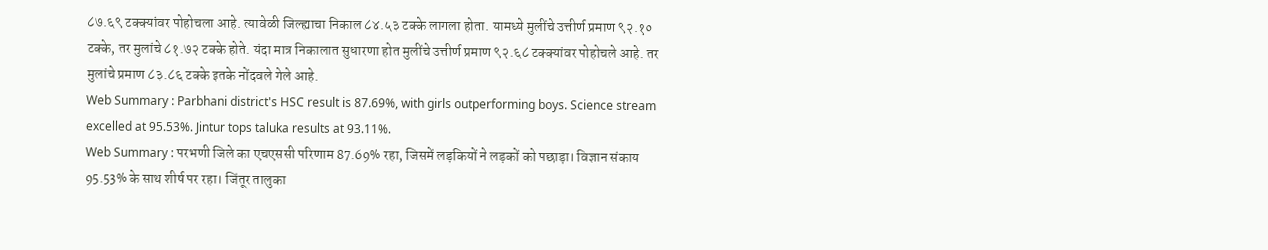८७.६९ टक्क्यांवर पोहोचला आहे. त्यावेळी जिल्ह्याचा निकाल ८४.५३ टक्के लागला होता. यामध्ये मुलींचे उत्तीर्ण प्रमाण ९२.१० टक्के, तर मुलांचे ८१.७२ टक्के होते. यंदा मात्र निकालात सुधारणा होत मुलींचे उत्तीर्ण प्रमाण ९२.६८ टक्क्यांवर पोहोचले आहे. तर मुलांचे प्रमाण ८३.८६ टक्के इतके नोंदवले गेले आहे.
Web Summary : Parbhani district's HSC result is 87.69%, with girls outperforming boys. Science stream excelled at 95.53%. Jintur tops taluka results at 93.11%.
Web Summary : परभणी जिले का एचएससी परिणाम 87.69% रहा, जिसमें लड़कियों ने लड़कों को पछाड़ा। विज्ञान संकाय 95.53% के साथ शीर्ष पर रहा। जिंतूर तालुका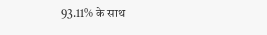93.11% के साथ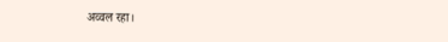अव्वल रहा।